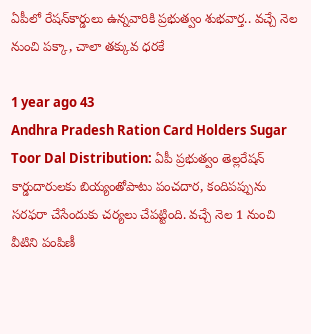ఏపీలో రేషన్‌కార్డులు ఉన్నవారికి ప్రభుత్వం శుభవార్త.. వచ్చే నెల నుంచి పక్కా, చాలా తక్కువ ధరకే

1 year ago 43
Andhra Pradesh Ration Card Holders Sugar Toor Dal Distribution: ఏపీ ప్రభుత్వం తెల్లరేషన్‌ కార్డుదారులకు బియ్యంతోపాటు పంచదార, కందిపప్పును సరఫరా చేసేందుకు చర్యలు చేపట్టింది. వచ్చే నెల 1 నుంచి వీటిని పంపిణీ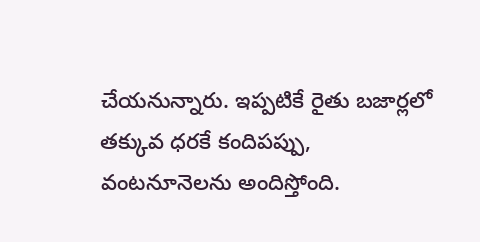చేయనున్నారు. ఇప్పటికే రైతు బజార్లలో తక్కువ ధరకే కందిపప్పు, వంటనూనెలను అందిస్తోంది.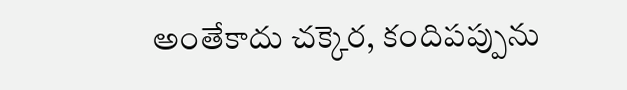అంతేకాదు చక్కెర, కందిపప్పును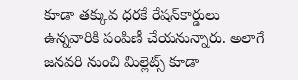కూడా తక్కువ ధరకే రేషన్‌కార్డులు ఉన్నవారికి పంపిణీ చేయనున్నారు. అలాగే జనవరి నుంచి మిల్లెట్స్ కూడా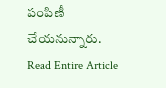పంపిణీ చేయనున్నారు.
Read Entire Article